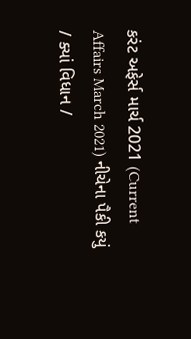કરંટ અફેર્સ માર્ચ 2021 (Current Affairs March 2021) નીચેના પૈકી કયું / ક્યાં વિધાન /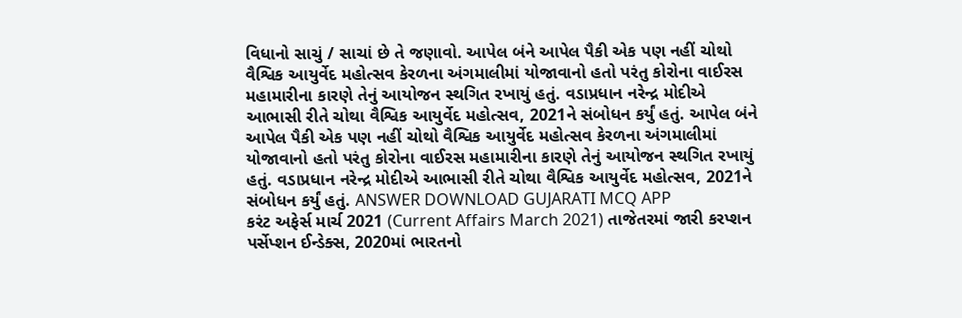વિધાનો સાચું / સાચાં છે તે જણાવો. આપેલ બંને આપેલ પૈકી એક પણ નહીં ચોથો વૈશ્વિક આયુર્વેદ મહોત્સવ કેરળના અંગમાલીમાં યોજાવાનો હતો પરંતુ કોરોના વાઈરસ મહામારીના કારણે તેનું આયોજન સ્થગિત રખાયું હતું. વડાપ્રધાન નરેન્દ્ર મોદીએ આભાસી રીતે ચોથા વૈશ્વિક આયુર્વેદ મહોત્સવ, 2021ને સંબોધન કર્યું હતું. આપેલ બંને આપેલ પૈકી એક પણ નહીં ચોથો વૈશ્વિક આયુર્વેદ મહોત્સવ કેરળના અંગમાલીમાં યોજાવાનો હતો પરંતુ કોરોના વાઈરસ મહામારીના કારણે તેનું આયોજન સ્થગિત રખાયું હતું. વડાપ્રધાન નરેન્દ્ર મોદીએ આભાસી રીતે ચોથા વૈશ્વિક આયુર્વેદ મહોત્સવ, 2021ને સંબોધન કર્યું હતું. ANSWER DOWNLOAD GUJARATI MCQ APP
કરંટ અફેર્સ માર્ચ 2021 (Current Affairs March 2021) તાજેતરમાં જારી કરપ્શન પર્સેપ્શન ઈન્ડેક્સ, 2020માં ભારતનો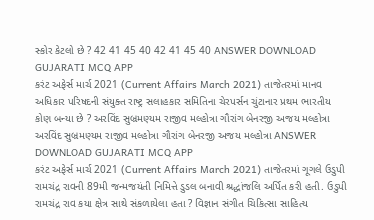સ્કોર કેટલો છે ? 42 41 45 40 42 41 45 40 ANSWER DOWNLOAD GUJARATI MCQ APP
કરંટ અફેર્સ માર્ચ 2021 (Current Affairs March 2021) તાજેતરમાં માનવ અધિકાર પરિષદની સંયુક્ત રાષ્ટ્ર સલાહકાર સમિતિના ચેરપર્સન ચુંટાનાર પ્રથમ ભારતીય કોણ બન્યા છે ? અરવિંદ સુબ્રમણ્યમ રાજીવ મલ્હોત્રા ગૌરાંગ બેનરજી અજય મલ્હોત્રા અરવિંદ સુબ્રમણ્યમ રાજીવ મલ્હોત્રા ગૌરાંગ બેનરજી અજય મલ્હોત્રા ANSWER DOWNLOAD GUJARATI MCQ APP
કરંટ અફેર્સ માર્ચ 2021 (Current Affairs March 2021) તાજેતરમાં ગૂગલે ઉડુપી રામચંદ્ર રાવની 89મી જન્મજયંતી નિમિત્તે ડુડલ બનાવી શ્રદ્ધાંજલિ અર્પિત કરી હતી. ઉડુપી રામચંદ્ર રાવ કયા ક્ષેત્ર સાથે સંકળાયેલા હતા ? વિજ્ઞાન સંગીત ચિકિત્સા સાહિત્ય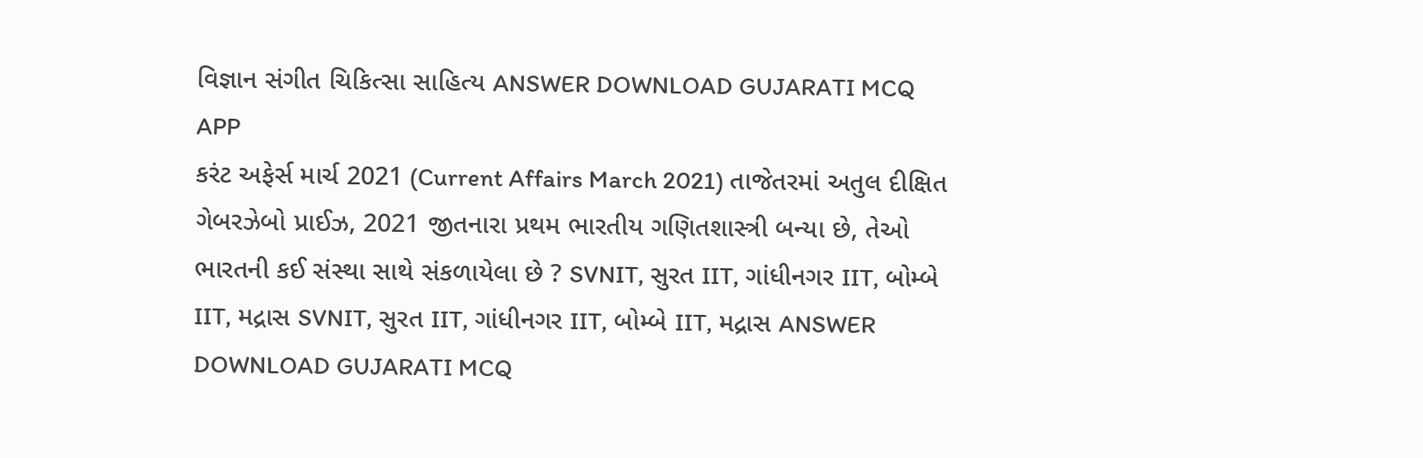વિજ્ઞાન સંગીત ચિકિત્સા સાહિત્ય ANSWER DOWNLOAD GUJARATI MCQ APP
કરંટ અફેર્સ માર્ચ 2021 (Current Affairs March 2021) તાજેતરમાં અતુલ દીક્ષિત ગેબરઝેબો પ્રાઈઝ, 2021 જીતનારા પ્રથમ ભારતીય ગણિતશાસ્ત્રી બન્યા છે, તેઓ ભારતની કઈ સંસ્થા સાથે સંકળાયેલા છે ? SVNIT, સુરત IIT, ગાંધીનગર IIT, બોમ્બે IIT, મદ્રાસ SVNIT, સુરત IIT, ગાંધીનગર IIT, બોમ્બે IIT, મદ્રાસ ANSWER DOWNLOAD GUJARATI MCQ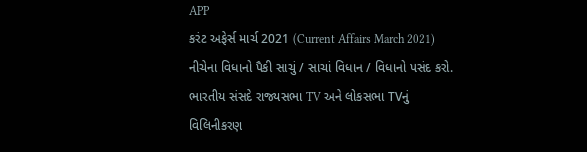APP
કરંટ અફેર્સ માર્ચ 2021 (Current Affairs March 2021) નીચેના વિધાનો પૈકી સાચું / સાચાં વિધાન / વિધાનો પસંદ કરો. ભારતીય સંસદે રાજ્યસભા TV અને લોકસભા TVનું વિલિનીકરણ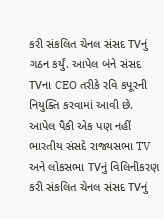કરી સંકલિત ચેનલ સંસદ TVનું ગઠન કર્યું. આપેલ બંને સંસદ TVના CEO તરીકે રવિ કપૂરની નિયુક્તિ કરવામાં આવી છે. આપેલ પૈકી એક પણ નહીં ભારતીય સંસદે રાજ્યસભા TV અને લોકસભા TVનું વિલિનીકરણ કરી સંકલિત ચેનલ સંસદ TVનું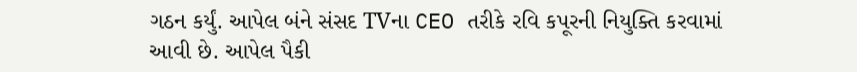ગઠન કર્યું. આપેલ બંને સંસદ TVના CEO તરીકે રવિ કપૂરની નિયુક્તિ કરવામાં આવી છે. આપેલ પૈકી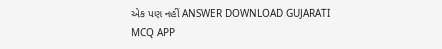એક પણ નહીં ANSWER DOWNLOAD GUJARATI MCQ APP